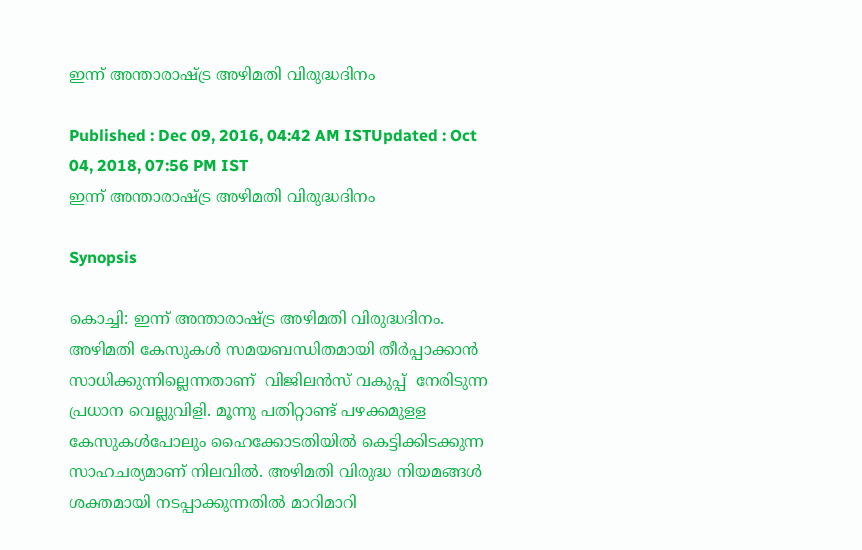ഇന്ന് അന്താരാഷ്ട്ര അഴിമതി വിരുദ്ധദിനം

Published : Dec 09, 2016, 04:42 AM ISTUpdated : Oct 04, 2018, 07:56 PM IST
ഇന്ന് അന്താരാഷ്ട്ര അഴിമതി വിരുദ്ധദിനം

Synopsis

കൊച്ചി: ഇന്ന് അന്താരാഷ്ട്ര അഴിമതി വിരുദ്ധദിനം. അഴിമതി കേസുകൾ സമയബന്ധിതമായി തീർപ്പാക്കാൻ സാധിക്കുന്നില്ലെന്നതാണ്  വിജിലൻസ് വകുപ്പ്  നേരിടുന്ന പ്രധാന വെല്ലുവിളി. മൂന്നു പതിറ്റാണ്ട് പഴക്കമുളള കേസുകൾപോലും ഹൈക്കോടതിയിൽ കെട്ടിക്കിടക്കുന്ന സാഹചര്യമാണ് നിലവിൽ. അഴിമതി വിരുദ്ധ നിയമങ്ങൾ ശക്തമായി നടപ്പാക്കുന്നതിൽ മാറിമാറി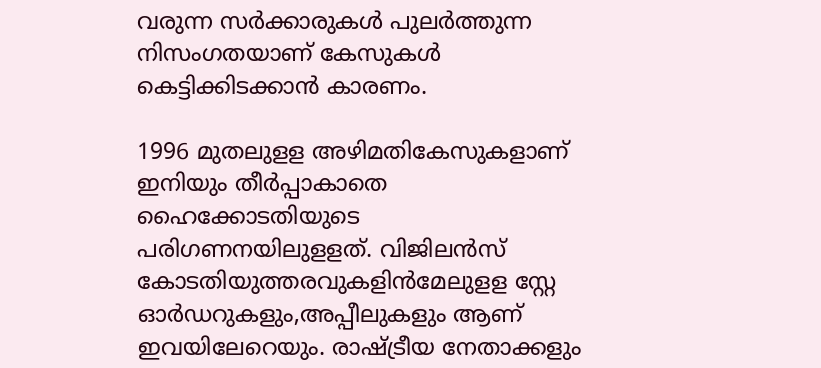വരുന്ന സർക്കാരുകൾ പുലർത്തുന്ന നിസംഗതയാണ് കേസുകൾ കെട്ടിക്കിടക്കാൻ കാരണം.

1996 മുതലുളള അഴിമതികേസുകളാണ് ഇനിയും തീർപ്പാകാതെ ഹൈക്കോടതിയുടെ പരിഗണനയിലുളളത്. വിജിലൻസ് കോടതിയുത്തരവുകളിൻമേലുളള സ്റ്റേ ഓർഡറുകളും,അപ്പീലുകളും ആണ് ഇവയിലേറെയും. രാഷ്ട്രീയ നേതാക്കളും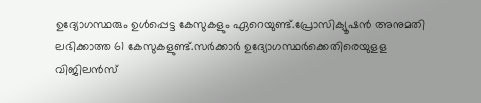ഉദ്യോഗസ്ഥരും ഉൾപ്പെട്ട കേസുകളും ഏറെയുണ്ട്.പ്രോസിക്യൂഷൻ അനുമതി ലഭിക്കാത്ത 61 കേസുകളുണ്ട്.സർക്കാർ ഉദ്യോഗസ്ഥർക്കെതിരെയുളള വിജിലൻസ്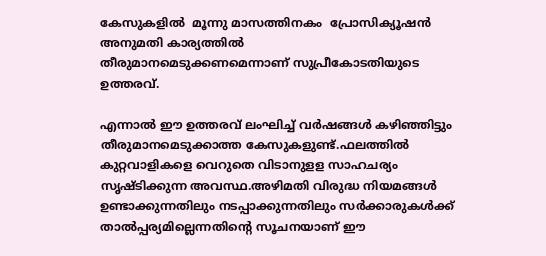കേസുകളിൽ  മൂന്നു മാസത്തിനകം  പ്രോസിക്യൂഷൻ അനുമതി കാര്യത്തിൽ
തീരുമാനമെടുക്കണമെന്നാണ് സുപ്രീകോടതിയുടെ ഉത്തരവ്.

എന്നാൽ ഈ ഉത്തരവ് ലംഘിച്ച് വർഷങ്ങൾ കഴിഞ്ഞിട്ടും തീരുമാനമെടുക്കാത്ത കേസുകളുണ്ട്.ഫലത്തിൽ കുറ്റവാളികളെ വെറുതെ വിടാനുളള സാഹചര്യം സൃഷ്ടിക്കുന്ന അവസ്ഥ.അഴിമതി വിരുദ്ധ നിയമങ്ങൾ ഉണ്ടാക്കുന്നതിലും നടപ്പാക്കുന്നതിലും സർക്കാരുകൾക്ക് താൽപ്പര്യമില്ലെന്നതിന്‍റെ സൂചനയാണ് ഈ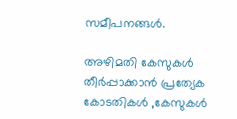സമീപനങ്ങൾ.

അഴിമതി കേസുകൾ തീർപ്പാക്കാൻ പ്രത്യേക കോടതികൾ ,കേസുകൾ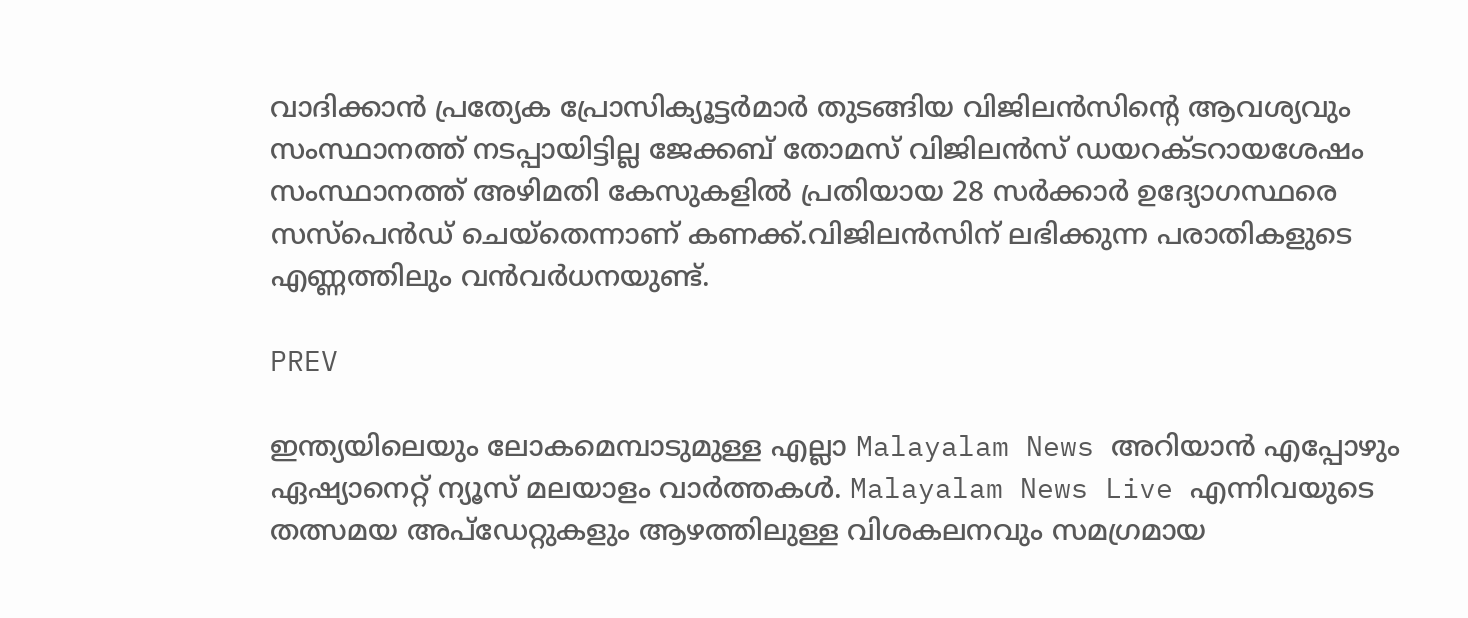വാദിക്കാൻ പ്രത്യേക പ്രോസിക്യൂട്ടർമാർ തുടങ്ങിയ വിജിലൻസിന്റെ ആവശ്യവും സംസ്ഥാനത്ത് നടപ്പായിട്ടില്ല ജേക്കബ് തോമസ് വിജിലൻസ് ഡയറക്ടറായശേഷം സംസ്ഥാനത്ത് അഴിമതി കേസുകളിൽ പ്രതിയായ 28 സർക്കാർ ഉദ്യോഗസ്ഥരെ സസ്പെൻഡ് ചെയ്തെന്നാണ് കണക്ക്.വിജിലൻസിന് ലഭിക്കുന്ന പരാതികളുടെ എണ്ണത്തിലും വൻവർധനയുണ്ട്.

PREV

ഇന്ത്യയിലെയും ലോകമെമ്പാടുമുള്ള എല്ലാ Malayalam News അറിയാൻ എപ്പോഴും ഏഷ്യാനെറ്റ് ന്യൂസ് മലയാളം വാർത്തകൾ. Malayalam News Live എന്നിവയുടെ തത്സമയ അപ്‌ഡേറ്റുകളും ആഴത്തിലുള്ള വിശകലനവും സമഗ്രമായ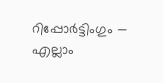റിപ്പോർട്ടിംഗും — എല്ലാം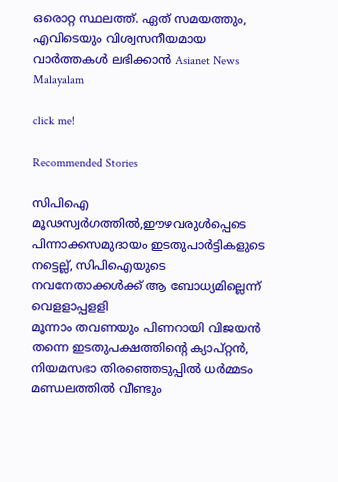ഒരൊറ്റ സ്ഥലത്ത്. ഏത് സമയത്തും, എവിടെയും വിശ്വസനീയമായ വാർത്തകൾ ലഭിക്കാൻ Asianet News Malayalam

click me!

Recommended Stories

സിപിഐ മൂഢസ്വർഗത്തില്‍,ഈഴവരുൾപ്പെടെ പിന്നാക്കസമുദായം ഇടതുപാർട്ടികളുടെ നട്ടെല്ല്, സിപിഐയുടെ നവനേതാക്കൾക്ക് ആ ബോധ്യമില്ലെന്ന് വെളളാപ്പളളി
മൂന്നാം തവണയും പിണറായി വിജയന്‍ തന്നെ ഇടതുപക്ഷത്തിന്‍റെ ക്യാപ്റ്റന്‍, നിയമസഭാ തിരഞ്ഞെടുപ്പില്‍ ധര്‍മ്മടം മണ്ഡലത്തില്‍ വീണ്ടും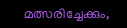മത്സരിച്ചേക്കും,